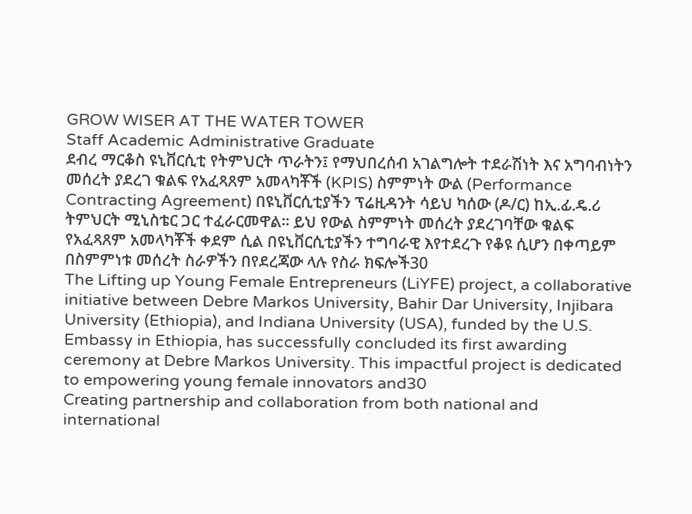GROW WISER AT THE WATER TOWER
Staff Academic Administrative Graduate
ደብረ ማርቆስ ዩኒቨርሲቲ የትምህርት ጥራትን፤ የማህበረሰብ አገልግሎት ተደራሽነት እና አግባብነትን መሰረት ያደረገ ቁልፍ የአፈጻጸም አመላካቾች (KPIS) ስምምነት ውል (Performance Contracting Agreement) በዩኒቨርሲቲያችን ፕሬዚዳንት ሳይህ ካሰው (ዶ/ር) ከኢ.ፊ.ዴ.ሪ ትምህርት ሚኒስቴር ጋር ተፈራርመዋል። ይህ የውል ስምምነት መሰረት ያደረገባቸው ቁልፍ የአፈጻጸም አመላካቾች ቀደም ሲል በዩኒቨርሲቲያችን ተግባራዊ እየተደረጉ የቆዩ ሲሆን በቀጣይም በስምምነቱ መሰረት ስራዎችን በየደረጃው ላሉ የስራ ክፍሎች30
The Lifting up Young Female Entrepreneurs (LiYFE) project, a collaborative initiative between Debre Markos University, Bahir Dar University, Injibara University (Ethiopia), and Indiana University (USA), funded by the U.S. Embassy in Ethiopia, has successfully concluded its first awarding ceremony at Debre Markos University. This impactful project is dedicated to empowering young female innovators and30
Creating partnership and collaboration from both national and international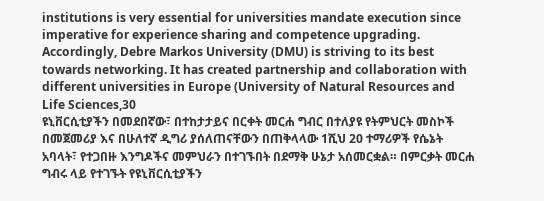institutions is very essential for universities mandate execution since imperative for experience sharing and competence upgrading. Accordingly, Debre Markos University (DMU) is striving to its best towards networking. It has created partnership and collaboration with different universities in Europe (University of Natural Resources and Life Sciences,30
ዩኒቨርሲቲያችን በመደበኛው፣ በተከታታይና በርቀት መርሐ ግብር በተለያዩ የትምህርት መስኮች በመጀመሪያ እና በሁለተኛ ዲግሪ ያሰለጠናቸውን በጠቅላላው 1ሺህ 20 ተማሪዎች የሴኔት አባላት፣ የተጋበዙ እንግዶችና መምህራን በተገኙበት በደማቅ ሁኔታ አሰመርቋል። በምርቃት መርሐ ግብሩ ላይ የተገኙት የዩኒቨርሲቲያችን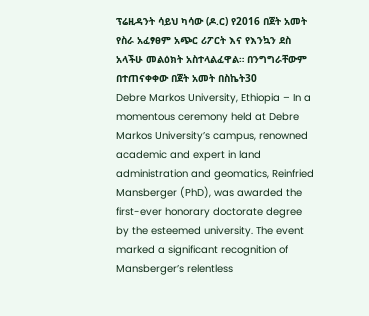ፕሬዚዳንት ሳይህ ካሳው (ዶ.ር) የ2016 በጀት አመት የስራ አፈፃፀም አጭር ሪፖርት እና የእንኳን ደስ አላችሁ መልዕክት አስተላልፈዋል። በንግግራቸውም በተጠናቀቀው በጀት አመት በስኬት30
Debre Markos University, Ethiopia – In a momentous ceremony held at Debre Markos University’s campus, renowned academic and expert in land administration and geomatics, Reinfried Mansberger (PhD), was awarded the first-ever honorary doctorate degree by the esteemed university. The event marked a significant recognition of Mansberger’s relentless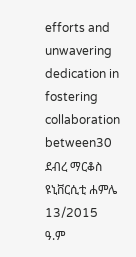efforts and unwavering dedication in fostering collaboration between30
ደብረ ማርቆስ ዩኒቨርሲቲ ሐምሌ 13/2015 ዓ.ም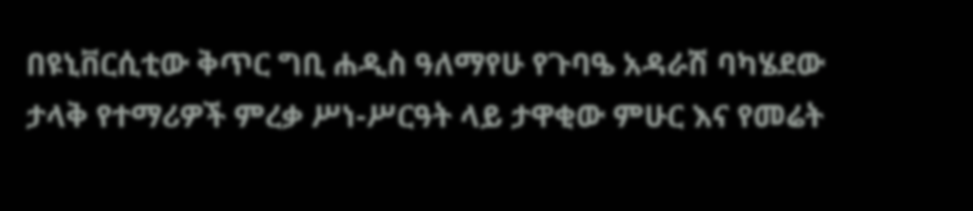በዩኒቨርሲቲው ቅጥር ግቢ ሐዲስ ዓለማየሁ የጉባዔ አዳራሽ ባካሄደው ታላቅ የተማሪዎች ምረቃ ሥነ-ሥርዓት ላይ ታዋቂው ምሁር እና የመሬት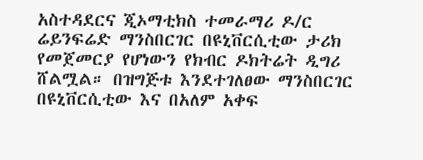አስተዳደርና ጂኦማቲክስ ተመራማሪ ዶ/ር ሬይንፍሬድ ማንስበርገር በዩኒቨርሲቲው ታሪክ የመጀመርያ የሆነውን የክብር ዶክትሬት ዲግሪ ሸልሟል። በዝግጅቱ እንደተገለፀው ማንስበርገር በዩኒቨርሲቲው እና በአለም አቀፍ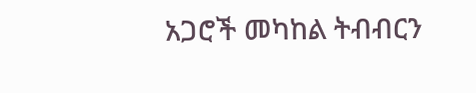አጋሮች መካከል ትብብርን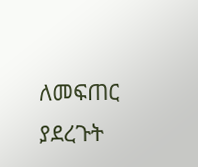ለመፍጠር ያደረጉት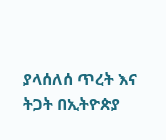ያላሰለሰ ጥረት እና ትጋት በኢትዮጵያ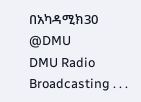በአካዳሚክ30
@DMU
DMU Radio Broadcasting . . .